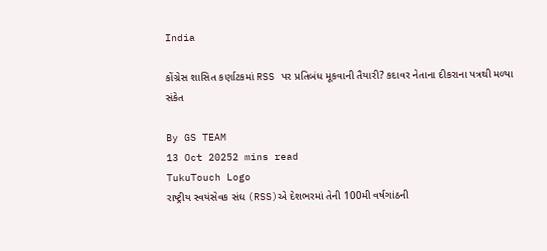India

કોંગ્રેસ શાસિત કર્ણાટકમાં RSS પર પ્રતિબંધ મૂકવાની તૈયારી? કદાવર નેતાના દીકરાના પત્રથી મળ્યા સંકેત

By GS TEAM
13 Oct 20252 mins read
TukuTouch Logo
રાષ્ટ્રીય સ્વયંસેવક સંઘ (RSS)એ દેશભરમાં તેની 100મી વર્ષગાંઠની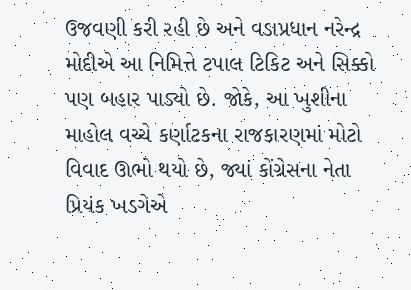ઉજવણી કરી રહી છે અને વડાપ્રધાન નરેન્દ્ર મોદીએ આ નિમિત્તે ટપાલ ટિકિટ અને સિક્કો પણ બહાર પાડ્યો છે. જોકે, આ ખુશીના માહોલ વચ્ચે કર્ણાટકના રાજકારણમાં મોટો વિવાદ ઊભો થયો છે, જ્યાં કોંગ્રેસના નેતા પ્રિયંક ખડગેએ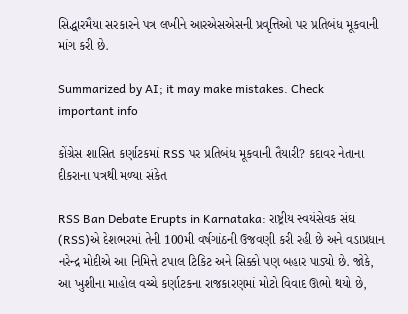સિદ્ધારમૈયા સરકારને પત્ર લખીને આરએસએસની પ્રવૃત્તિઓ પર પ્રતિબંધ મૂકવાની માંગ કરી છે.

Summarized by AI; it may make mistakes. Check important info

કોંગ્રેસ શાસિત કર્ણાટકમાં RSS પર પ્રતિબંધ મૂકવાની તૈયારી? કદાવર નેતાના દીકરાના પત્રથી મળ્યા સંકેત

RSS Ban Debate Erupts in Karnataka: રાષ્ટ્રીય સ્વયંસેવક સંઘ (RSS)એ દેશભરમાં તેની 100મી વર્ષગાંઠની ઉજવણી કરી રહી છે અને વડાપ્રધાન નરેન્દ્ર મોદીએ આ નિમિત્તે ટપાલ ટિકિટ અને સિક્કો પણ બહાર પાડ્યો છે. જોકે, આ ખુશીના માહોલ વચ્ચે કર્ણાટકના રાજકારણમાં મોટો વિવાદ ઊભો થયો છે,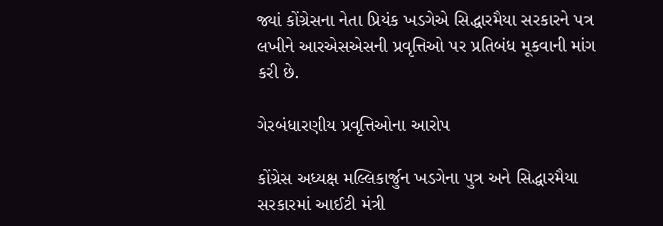જ્યાં કોંગ્રેસના નેતા પ્રિયંક ખડગેએ સિદ્ધારમૈયા સરકારને પત્ર લખીને આરએસએસની પ્રવૃત્તિઓ પર પ્રતિબંધ મૂકવાની માંગ કરી છે.

ગેરબંધારણીય પ્રવૃત્તિઓના આરોપ

કોંગ્રેસ અધ્યક્ષ મલ્લિકાર્જુન ખડગેના પુત્ર અને સિદ્ધારમૈયા સરકારમાં આઈટી મંત્રી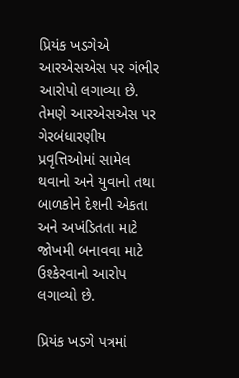પ્રિયંક ખડગેએ આરએસએસ પર ગંભીર આરોપો લગાવ્યા છે. તેમણે આરએસએસ પર ગેરબંધારણીય પ્રવૃત્તિઓમાં સામેલ થવાનો અને યુવાનો તથા બાળકોને દેશની એકતા અને અખંડિતતા માટે જોખમી બનાવવા માટે ઉશ્કેરવાનો આરોપ લગાવ્યો છે.

પ્રિયંક ખડગે પત્રમાં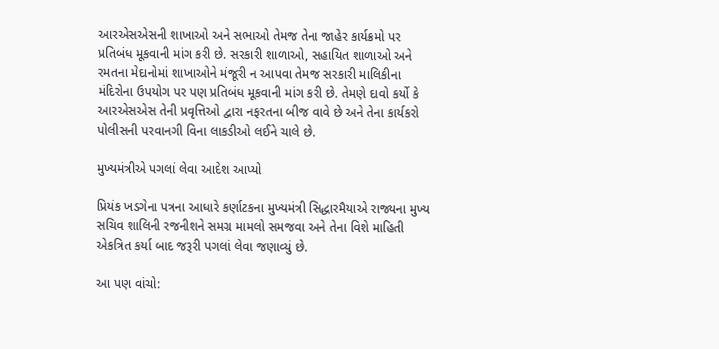આરએસએસની શાખાઓ અને સભાઓ તેમજ તેના જાહેર કાર્યક્રમો પર પ્રતિબંધ મૂકવાની માંગ કરી છે. સરકારી શાળાઓ, સહાયિત શાળાઓ અને રમતના મેદાનોમાં શાખાઓને મંજૂરી ન આપવા તેમજ સરકારી માલિકીના મંદિરોના ઉપયોગ પર પણ પ્રતિબંધ મૂકવાની માંગ કરી છે. તેમણે દાવો કર્યો કે આરએસએસ તેની પ્રવૃત્તિઓ દ્વારા નફરતના બીજ વાવે છે અને તેના કાર્યકરો પોલીસની પરવાનગી વિના લાકડીઓ લઈને ચાલે છે.

મુખ્યમંત્રીએ પગલાં લેવા આદેશ આપ્યો

પ્રિયંક ખડગેના પત્રના આધારે કર્ણાટકના મુખ્યમંત્રી સિદ્ધારમૈયાએ રાજ્યના મુખ્ય સચિવ શાલિની રજનીશને સમગ્ર મામલો સમજવા અને તેના વિશે માહિતી એકત્રિત કર્યા બાદ જરૂરી પગલાં લેવા જણાવ્યું છે.

આ પણ વાંચો: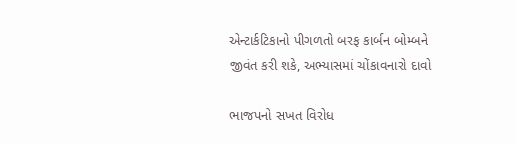એન્ટાર્કટિકાનો પીગળતો બરફ કાર્બન બોમ્બને જીવંત કરી શકે, અભ્યાસમાં ચોંકાવનારો દાવો

ભાજપનો સખત વિરોધ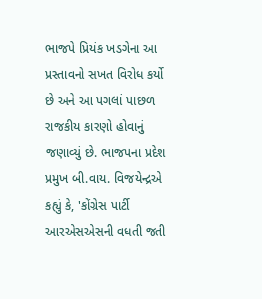ભાજપે પ્રિયંક ખડગેના આ પ્રસ્તાવનો સખત વિરોધ કર્યો છે અને આ પગલાં પાછળ રાજકીય કારણો હોવાનું જણાવ્યું છે. ભાજપના પ્રદેશ પ્રમુખ બી.વાય. વિજયેન્દ્રએ કહ્યું કે, 'કોંગ્રેસ પાર્ટી આરએસએસની વધતી જતી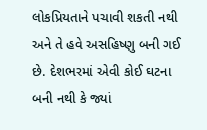લોકપ્રિયતાને પચાવી શકતી નથી અને તે હવે અસહિષ્ણુ બની ગઈ છે. દેશભરમાં એવી કોઈ ઘટના બની નથી કે જ્યાં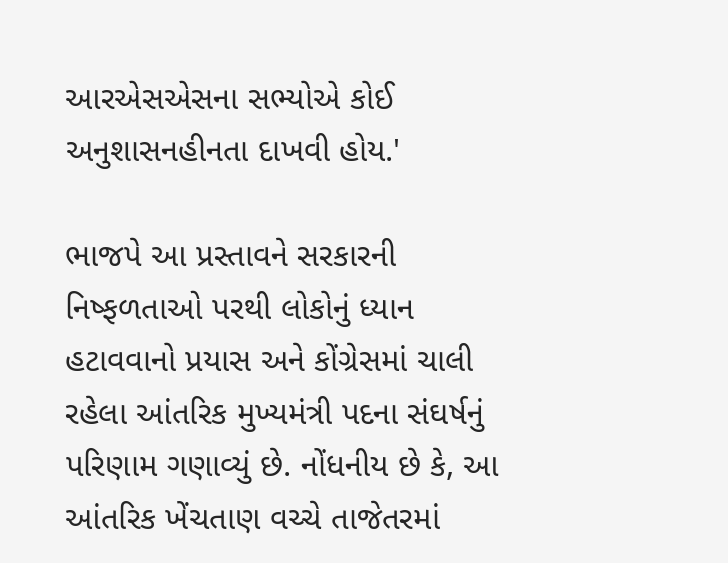આરએસએસના સભ્યોએ કોઈ અનુશાસનહીનતા દાખવી હોય.'

ભાજપે આ પ્રસ્તાવને સરકારની નિષ્ફળતાઓ પરથી લોકોનું ધ્યાન હટાવવાનો પ્રયાસ અને કોંગ્રેસમાં ચાલી રહેલા આંતરિક મુખ્યમંત્રી પદના સંઘર્ષનું પરિણામ ગણાવ્યું છે. નોંધનીય છે કે, આ આંતરિક ખેંચતાણ વચ્ચે તાજેતરમાં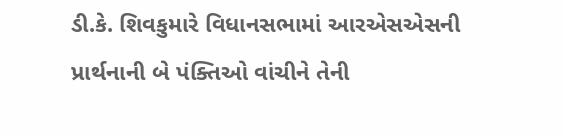ડી.કે. શિવકુમારે વિધાનસભામાં આરએસએસની પ્રાર્થનાની બે પંક્તિઓ વાંચીને તેની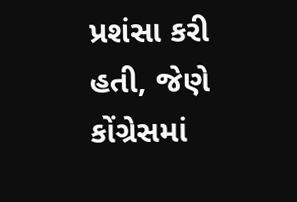પ્રશંસા કરી હતી, જેણે કોંગ્રેસમાં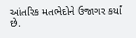આંતરિક મતભેદોને ઉજાગર કર્યાં છે.